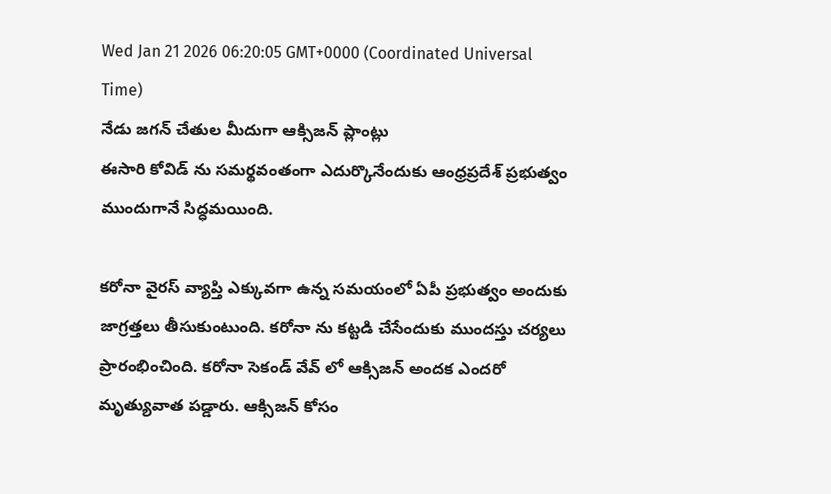Wed Jan 21 2026 06:20:05 GMT+0000 (Coordinated Universal Time)
నేడు జగన్ చేతుల మీదుగా ఆక్సిజన్ ప్లాంట్లు
ఈసారి కోవిడ్ ను సమర్థవంతంగా ఎదుర్కొనేందుకు ఆంధ్రప్రదేశ్ ప్రభుత్వం ముందుగానే సిద్ధమయింది.

కరోనా వైరస్ వ్యాప్తి ఎక్కువగా ఉన్న సమయంలో ఏపీ ప్రభుత్వం అందుకు జాగ్రత్తలు తీసుకుంటుంది. కరోనా ను కట్టడి చేసేందుకు ముందస్తు చర్యలు ప్రారంభించింది. కరోనా సెకండ్ వేవ్ లో ఆక్సిజన్ అందక ఎందరో మృత్యువాత పడ్డారు. ఆక్సిజన్ కోసం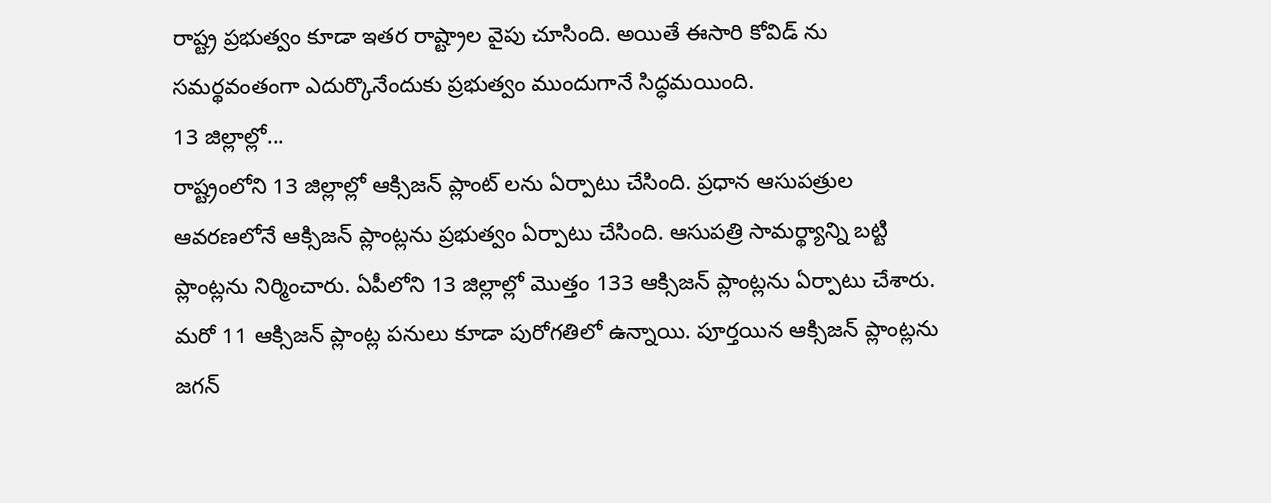రాష్ట్ర ప్రభుత్వం కూడా ఇతర రాష్ట్రాల వైపు చూసింది. అయితే ఈసారి కోవిడ్ ను సమర్థవంతంగా ఎదుర్కొనేందుకు ప్రభుత్వం ముందుగానే సిద్ధమయింది.
13 జిల్లాల్లో...
రాష్ట్రంలోని 13 జిల్లాల్లో ఆక్సిజన్ ప్లాంట్ లను ఏర్పాటు చేసింది. ప్రధాన ఆసుపత్రుల ఆవరణలోనే ఆక్సిజన్ ప్లాంట్లను ప్రభుత్వం ఏర్పాటు చేసింది. ఆసుపత్రి సామర్థ్యాన్ని బట్టి ప్లాంట్లను నిర్మించారు. ఏపీలోని 13 జిల్లాల్లో మొత్తం 133 ఆక్సిజన్ ప్లాంట్లను ఏర్పాటు చేశారు. మరో 11 ఆక్సిజన్ ప్లాంట్ల పనులు కూడా పురోగతిలో ఉన్నాయి. పూర్తయిన ఆక్సిజన్ ప్లాంట్లను జగన్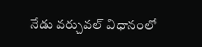నేడు వర్చువల్ విధానంలో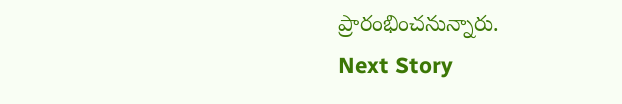ప్రారంభించనున్నారు.
Next Story